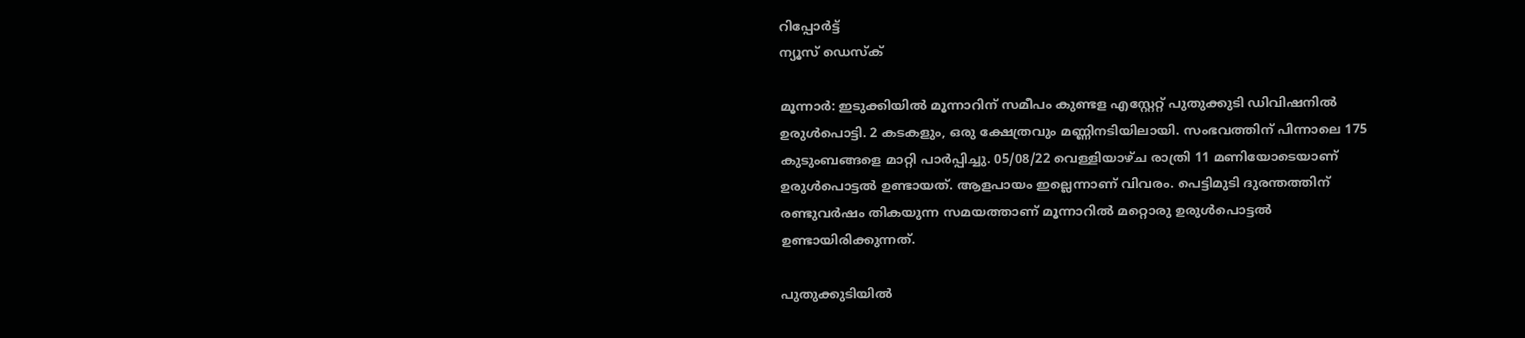റിപ്പോര്‍ട്ട്
ന്യൂസ് ഡെസ്ക്

മൂന്നാർ: ഇടുക്കിയിൽ മൂന്നാറിന് സമീപം കുണ്ടള എസ്റ്റേറ്റ് പുതുക്കുടി ഡിവിഷനിൽ ഉരുൾപൊട്ടി. 2 കടകളും, ഒരു ക്ഷേത്രവും മണ്ണിനടിയിലായി. സംഭവത്തിന് പിന്നാലെ 175 കുടുംബങ്ങളെ മാറ്റി പാർപ്പിച്ചു. 05/08/22 വെള്ളിയാഴ്ച രാത്രി 11 മണിയോടെയാണ് ഉരുൾപൊട്ടൽ ഉണ്ടായത്. ആളപായം ഇല്ലെന്നാണ് വിവരം. പെട്ടിമുടി ദുരന്തത്തിന് രണ്ടുവർഷം തികയുന്ന സമയത്താണ് മൂന്നാറിൽ മറ്റൊരു ഉരുൾപൊട്ടൽ ഉണ്ടായിരിക്കുന്നത്.

പുതുക്കുടിയിൽ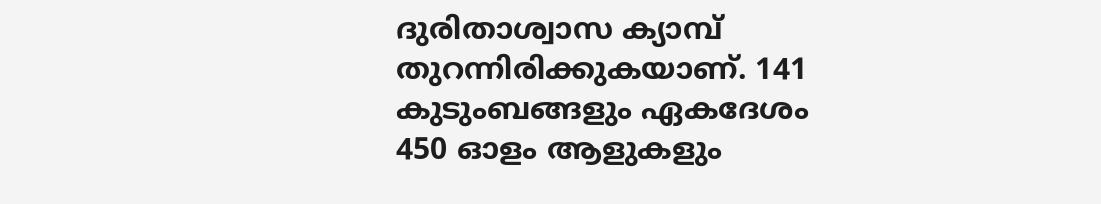ദുരിതാശ്വാസ ക്യാമ്പ് തുറന്നിരിക്കുകയാണ്. 141 കുടുംബങ്ങളും ഏകദേശം 450 ഓളം ആളുകളും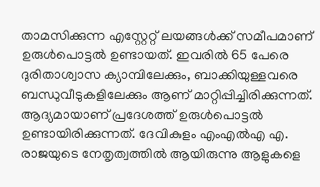താമസിക്കുന്ന എസ്റ്റേറ്റ് ലയങ്ങൾക്ക് സമീപമാണ് ഉരുൾപൊട്ടൽ ഉണ്ടായത്. ഇവരിൽ 65 പേരെ ദുരിതാശ്വാസ ക്യാമ്പിലേക്കും, ബാക്കിയുള്ളവരെ ബന്ധുവീടുകളിലേക്കും ആണ് മാറ്റിപ്പിച്ചിരിക്കുന്നത്. ആദ്യമായാണ് പ്രദേശത്ത് ഉരുൾപൊട്ടൽ ഉണ്ടായിരിക്കുന്നത്. ദേവികുളം എംഎൽഎ എ. രാജയുടെ നേതൃത്വത്തിൽ ആയിരുന്നു ആളുകളെ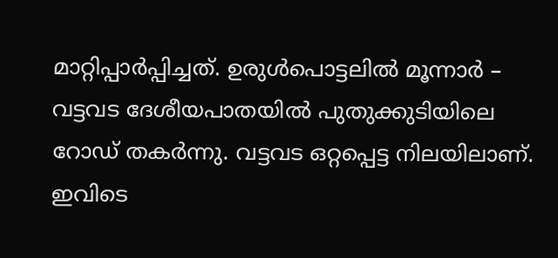മാറ്റിപ്പാർപ്പിച്ചത്. ഉരുൾപൊട്ടലിൽ മൂന്നാർ – വട്ടവട ദേശീയപാതയിൽ പുതുക്കുടിയിലെ റോഡ് തകർന്നു. വട്ടവട ഒറ്റപ്പെട്ട നിലയിലാണ്. ഇവിടെ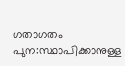ഗതാഗതം പുന:സ്ഥാപിക്കാനുള്ള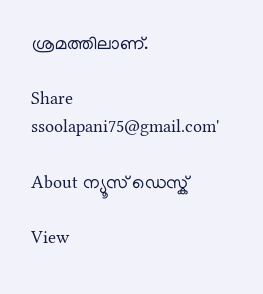ശ്രമത്തിലാണ്.

Share
ssoolapani75@gmail.com'

About ന്യൂസ് ഡെസ്ക്

View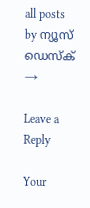all posts by ന്യൂസ് ഡെസ്ക് →

Leave a Reply

Your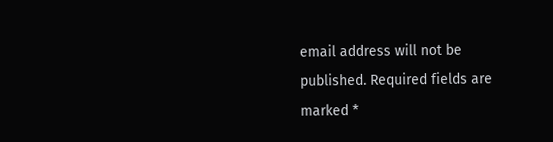email address will not be published. Required fields are marked *